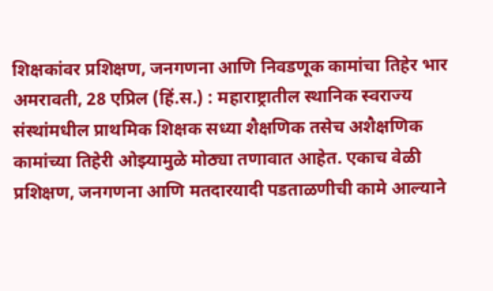शिक्षकांवर प्रशिक्षण, जनगणना आणि निवडणूक कामांचा तिहेर भार
अमरावती, 28 एप्रिल (हिं.स.) : महाराष्ट्रातील स्थानिक स्वराज्य संस्थांमधील प्राथमिक शिक्षक सध्या शैक्षणिक तसेच अशैक्षणिक कामांच्या तिहेरी ओझ्यामुळे मोठ्या तणावात आहेत. एकाच वेळी प्रशिक्षण, जनगणना आणि मतदारयादी पडताळणीची कामे आल्याने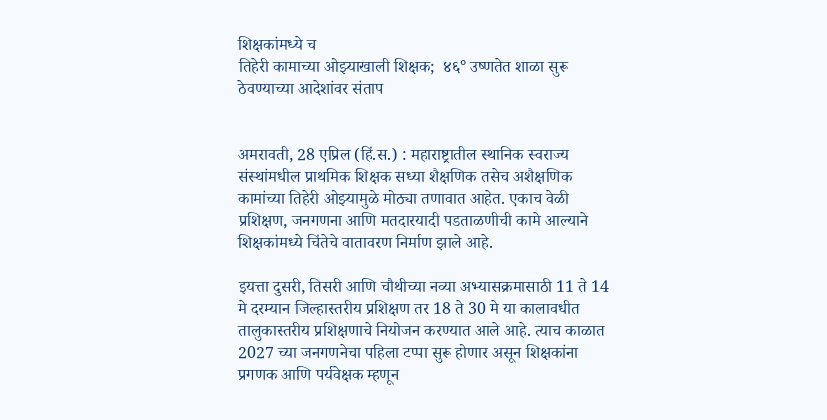शिक्षकांमध्ये च
तिहेरी कामाच्या ओझ्याखाली शिक्षक;  ४६° उष्णतेत शाळा सुरू ठेवण्याच्या आदेशांवर संताप


अमरावती, 28 एप्रिल (हिं.स.) : महाराष्ट्रातील स्थानिक स्वराज्य संस्थांमधील प्राथमिक शिक्षक सध्या शैक्षणिक तसेच अशैक्षणिक कामांच्या तिहेरी ओझ्यामुळे मोठ्या तणावात आहेत. एकाच वेळी प्रशिक्षण, जनगणना आणि मतदारयादी पडताळणीची कामे आल्याने शिक्षकांमध्ये चिंतेचे वातावरण निर्माण झाले आहे.

इयत्ता दुसरी, तिसरी आणि चौथीच्या नव्या अभ्यासक्रमासाठी 11 ते 14 मे दरम्यान जिल्हास्तरीय प्रशिक्षण तर 18 ते 30 मे या कालावधीत तालुकास्तरीय प्रशिक्षणाचे नियोजन करण्यात आले आहे. त्याच काळात 2027 च्या जनगणनेचा पहिला टप्पा सुरू होणार असून शिक्षकांना प्रगणक आणि पर्यवेक्षक म्हणून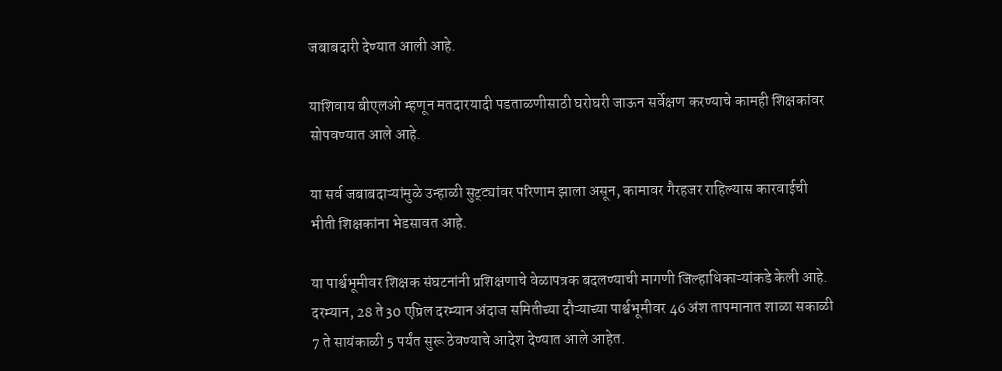जबाबदारी देण्यात आली आहे.

याशिवाय बीएलओ म्हणून मतदारयादी पडताळणीसाठी घरोघरी जाऊन सर्वेक्षण करण्याचे कामही शिक्षकांवर सोपवण्यात आले आहे.

या सर्व जबाबदाऱ्यांमुळे उन्हाळी सुट्ट्यांवर परिणाम झाला असून, कामावर गैरहजर राहिल्यास कारवाईची भीती शिक्षकांना भेडसावत आहे.

या पार्श्वभूमीवर शिक्षक संघटनांनी प्रशिक्षणाचे वेळापत्रक बदलण्याची मागणी जिल्हाधिकाऱ्यांकडे केली आहे. दरम्यान, 28 ते 30 एप्रिल दरम्यान अंदाज समितीच्या दौऱ्याच्या पार्श्वभूमीवर 46 अंश तापमानात शाळा सकाळी 7 ते सायंकाळी 5 पर्यंत सुरू ठेवण्याचे आदेश देण्यात आले आहेत.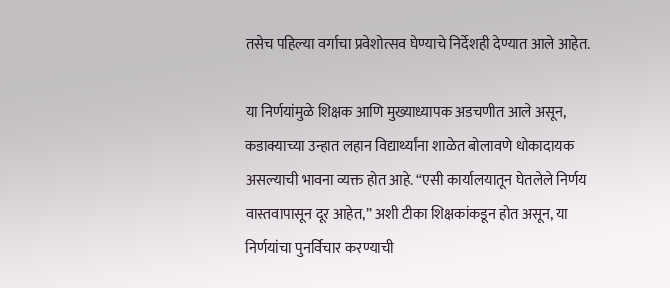तसेच पहिल्या वर्गाचा प्रवेशोत्सव घेण्याचे निर्देशही देण्यात आले आहेत.

या निर्णयांमुळे शिक्षक आणि मुख्याध्यापक अडचणीत आले असून, कडाक्याच्या उन्हात लहान विद्यार्थ्यांना शाळेत बोलावणे धोकादायक असल्याची भावना व्यक्त होत आहे. “एसी कार्यालयातून घेतलेले निर्णय वास्तवापासून दूर आहेत,” अशी टीका शिक्षकांकडून होत असून, या निर्णयांचा पुनर्विचार करण्याची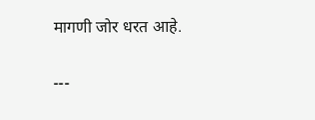मागणी जोर धरत आहे.

---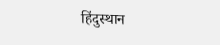हिंदुस्थान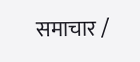समाचार /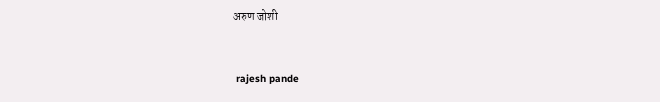अरुण जोशी


 rajesh pande